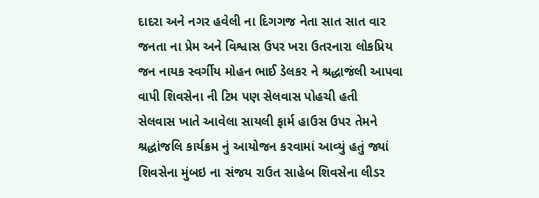દાદરા અને નગર હવેલી ના દિગગજ નેતા સાત સાત વાર જનતા ના પ્રેમ અને વિશ્વાસ ઉપર ખરા ઉતરનારા લોકપ્રિય જન નાયક સ્વર્ગીય મોહન ભાઈ ડેલકર ને શ્રદ્ધાજંલી આપવા વાપી શિવસેના ની ટિમ પણ સેલવાસ પોહચી હતી
સેલવાસ ખાતે આવેલા સાયલી ફાર્મ હાઉસ ઉપર તેમને શ્રદ્ધાંજલિ કાર્યક્રમ નું આયોજન કરવામાં આવ્યું હતું જ્યાં શિવસેના મુંબઇ ના સંજય રાઉત સાહેબ શિવસેના લીડર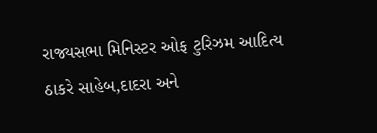રાજ્યસભા મિનિસ્ટર ઓફ ટુરિઝમ આદિત્ય ઠાકરે સાહેબ,દાદરા અને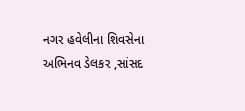નગર હવેલીના શિવસેના અભિનવ ડેલકર ,સાંસદ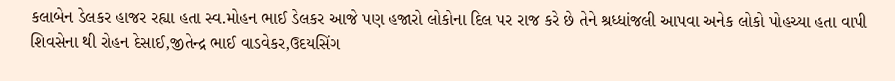કલાબેન ડેલકર હાજર રહ્યા હતા સ્વ.મોહન ભાઈ ડેલકર આજે પણ હજારો લોકોના દિલ પર રાજ કરે છે તેને શ્રધ્ધાંજલી આપવા અનેક લોકો પોહચ્યા હતા વાપી શિવસેના થી રોહન દેસાઈ,જીતેન્દ્ર ભાઈ વાડવેકર,ઉદયસિંગ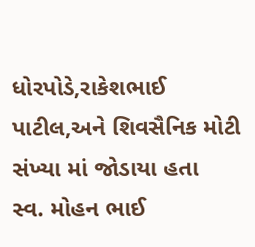ધોરપોડે,રાકેશભાઈ પાટીલ,અને શિવસૈનિક મોટી સંખ્યા માં જોડાયા હતા
સ્વ. મોહન ભાઈ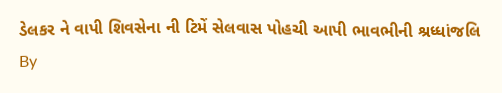ડેલકર ને વાપી શિવસેના ની ટિમેં સેલવાસ પોહચી આપી ભાવભીની શ્રધ્ધાંજલિ
By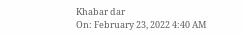Khabar dar
On: February 23, 2022 4:40 AM